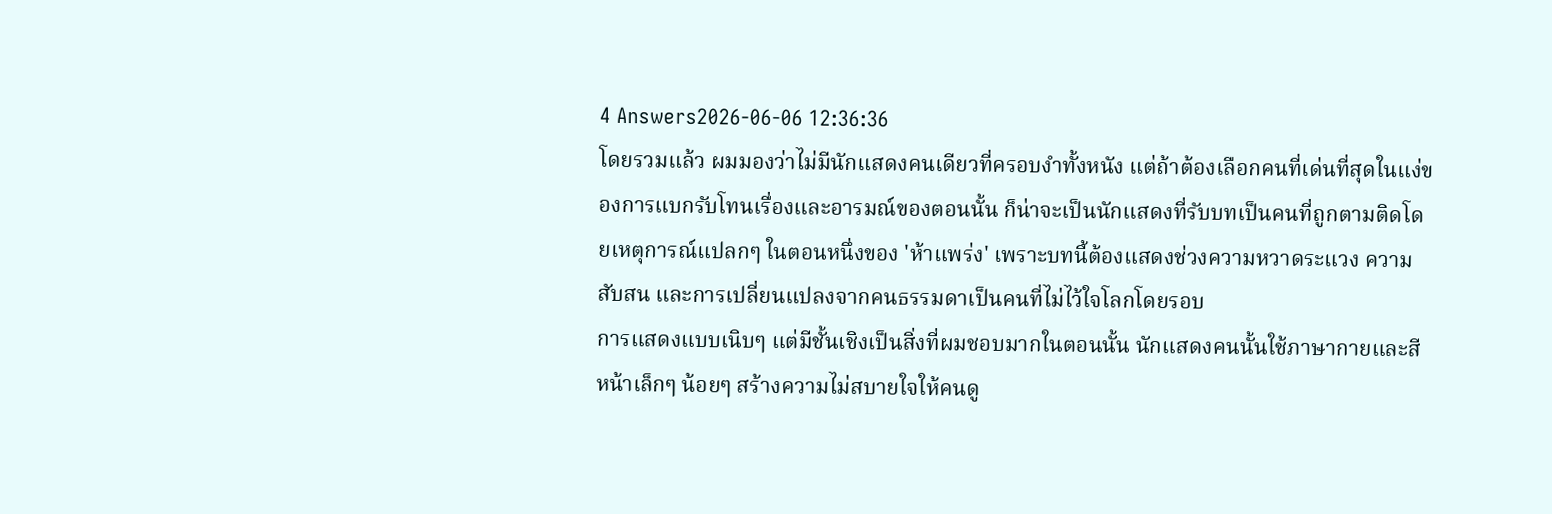4 Answers2026-06-06 12:36:36
โดยรวมแล้ว ผมมองว่าไม่มีนักแสดงคนเดียวที่ครอบงำทั้งหนัง แต่ถ้าต้องเลือกคนที่เด่นที่สุดในแง่ของการแบกรับโทนเรื่องและอารมณ์ของตอนนั้น ก็น่าจะเป็นนักแสดงที่รับบทเป็นคนที่ถูกตามติดโดยเหตุการณ์แปลกๆ ในตอนหนึ่งของ 'ห้าแพร่ง' เพราะบทนี้ต้องแสดงช่วงความหวาดระแวง ความสับสน และการเปลี่ยนแปลงจากคนธรรมดาเป็นคนที่ไม่ไว้ใจโลกโดยรอบ
การแสดงแบบเนิบๆ แต่มีชั้นเชิงเป็นสิ่งที่ผมชอบมากในตอนนั้น นักแสดงคนนั้นใช้ภาษากายและสีหน้าเล็กๆ น้อยๆ สร้างความไม่สบายใจให้คนดู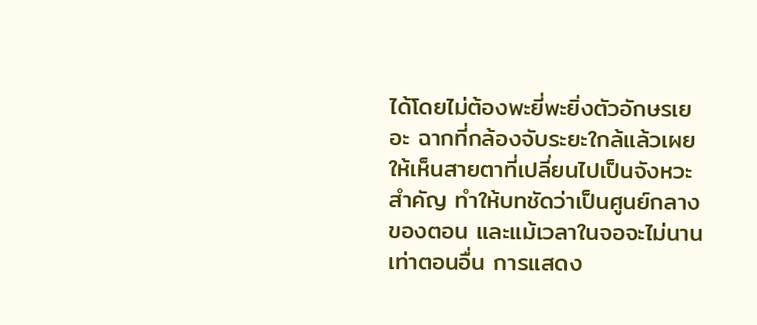ได้โดยไม่ต้องพะยี่พะยิ่งตัวอักษรเยอะ ฉากที่กล้องจับระยะใกล้แล้วเผยให้เห็นสายตาที่เปลี่ยนไปเป็นจังหวะสำคัญ ทำให้บทชัดว่าเป็นศูนย์กลางของตอน และแม้เวลาในจอจะไม่นานเท่าตอนอื่น การแสดง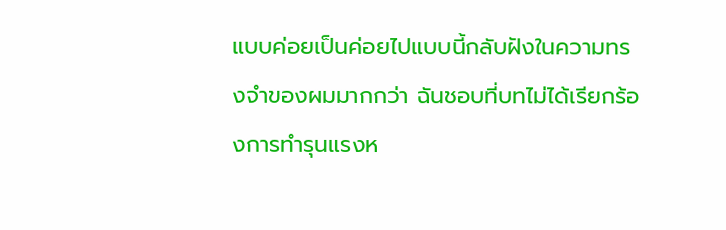แบบค่อยเป็นค่อยไปแบบนี้กลับฝังในความทรงจำของผมมากกว่า ฉันชอบที่บทไม่ได้เรียกร้องการทำรุนแรงห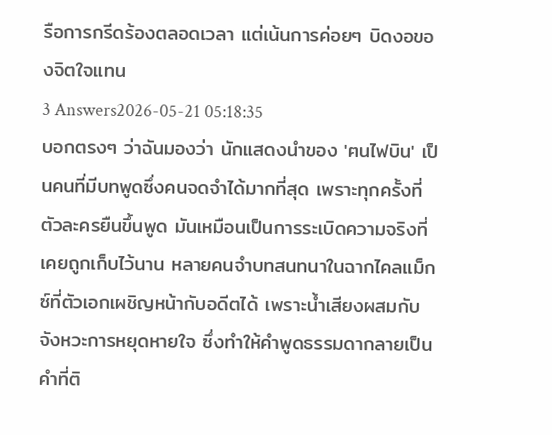รือการกรีดร้องตลอดเวลา แต่เน้นการค่อยๆ บิดงอของจิตใจแทน
3 Answers2026-05-21 05:18:35
บอกตรงๆ ว่าฉันมองว่า นักแสดงนำของ 'ฅนไฟบิน' เป็นคนที่มีบทพูดซึ่งคนจดจำได้มากที่สุด เพราะทุกครั้งที่ตัวละครยืนขึ้นพูด มันเหมือนเป็นการระเบิดความจริงที่เคยถูกเก็บไว้นาน หลายคนจำบทสนทนาในฉากไคลแม็กซ์ที่ตัวเอกเผชิญหน้ากับอดีตได้ เพราะน้ำเสียงผสมกับจังหวะการหยุดหายใจ ซึ่งทำให้คำพูดธรรมดากลายเป็นคำที่ติ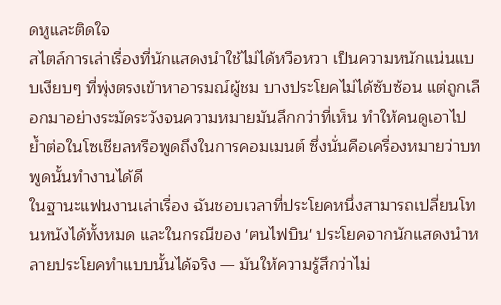ดหูและติดใจ
สไตล์การเล่าเรื่องที่นักแสดงนำใช้ไม่ได้หวือหวา เป็นความหนักแน่นแบบเงียบๆ ที่พุ่งตรงเข้าหาอารมณ์ผู้ชม บางประโยคไม่ได้ซับซ้อน แต่ถูกเลือกมาอย่างระมัดระวังจนความหมายมันลึกกว่าที่เห็น ทำให้คนดูเอาไปย้ำต่อในโซเชียลหรือพูดถึงในการคอมเมนต์ ซึ่งนั่นคือเครื่องหมายว่าบทพูดนั้นทำงานได้ดี
ในฐานะแฟนงานเล่าเรื่อง ฉันชอบเวลาที่ประโยคหนึ่งสามารถเปลี่ยนโทนหนังได้ทั้งหมด และในกรณีของ 'ฅนไฟบิน' ประโยคจากนักแสดงนำหลายประโยคทำแบบนั้นได้จริง — มันให้ความรู้สึกว่าไม่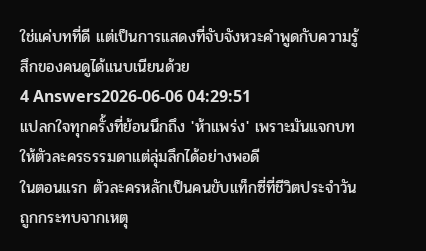ใช่แค่บทที่ดี แต่เป็นการแสดงที่จับจังหวะคำพูดกับความรู้สึกของคนดูได้แนบเนียนด้วย
4 Answers2026-06-06 04:29:51
แปลกใจทุกครั้งที่ย้อนนึกถึง 'ห้าแพร่ง' เพราะมันแจกบทให้ตัวละครธรรมดาแต่ลุ่มลึกได้อย่างพอดี
ในตอนแรก ตัวละครหลักเป็นคนขับแท็กซี่ที่ชีวิตประจำวันถูกกระทบจากเหตุ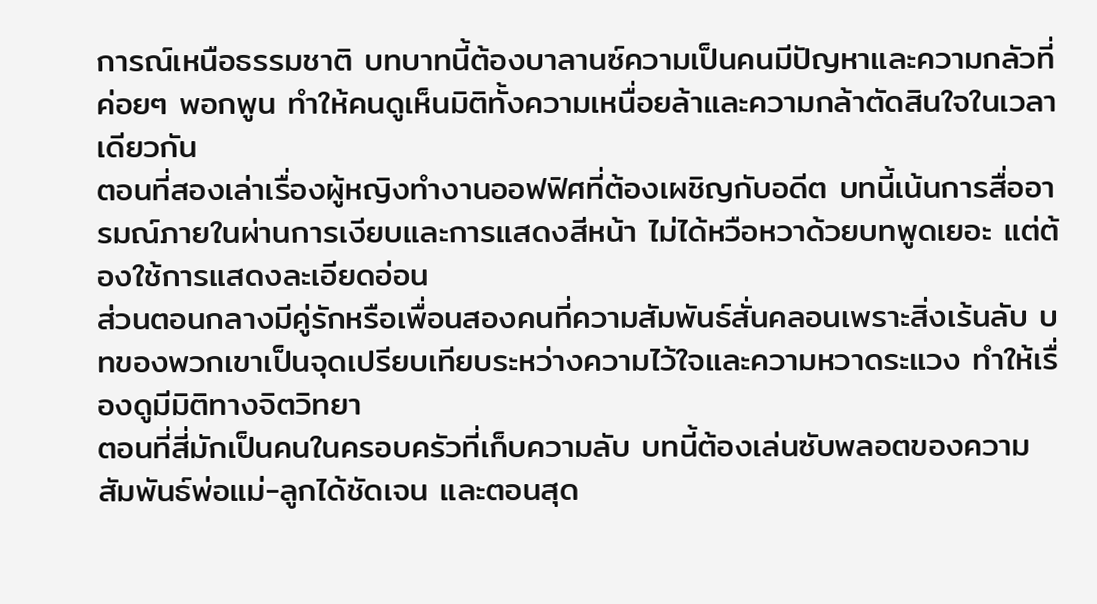การณ์เหนือธรรมชาติ บทบาทนี้ต้องบาลานซ์ความเป็นคนมีปัญหาและความกลัวที่ค่อยๆ พอกพูน ทำให้คนดูเห็นมิติทั้งความเหนื่อยล้าและความกล้าตัดสินใจในเวลาเดียวกัน
ตอนที่สองเล่าเรื่องผู้หญิงทำงานออฟฟิศที่ต้องเผชิญกับอดีต บทนี้เน้นการสื่ออารมณ์ภายในผ่านการเงียบและการแสดงสีหน้า ไม่ได้หวือหวาด้วยบทพูดเยอะ แต่ต้องใช้การแสดงละเอียดอ่อน
ส่วนตอนกลางมีคู่รักหรือเพื่อนสองคนที่ความสัมพันธ์สั่นคลอนเพราะสิ่งเร้นลับ บทของพวกเขาเป็นจุดเปรียบเทียบระหว่างความไว้ใจและความหวาดระแวง ทำให้เรื่องดูมีมิติทางจิตวิทยา
ตอนที่สี่มักเป็นคนในครอบครัวที่เก็บความลับ บทนี้ต้องเล่นซับพลอตของความสัมพันธ์พ่อแม่-ลูกได้ชัดเจน และตอนสุด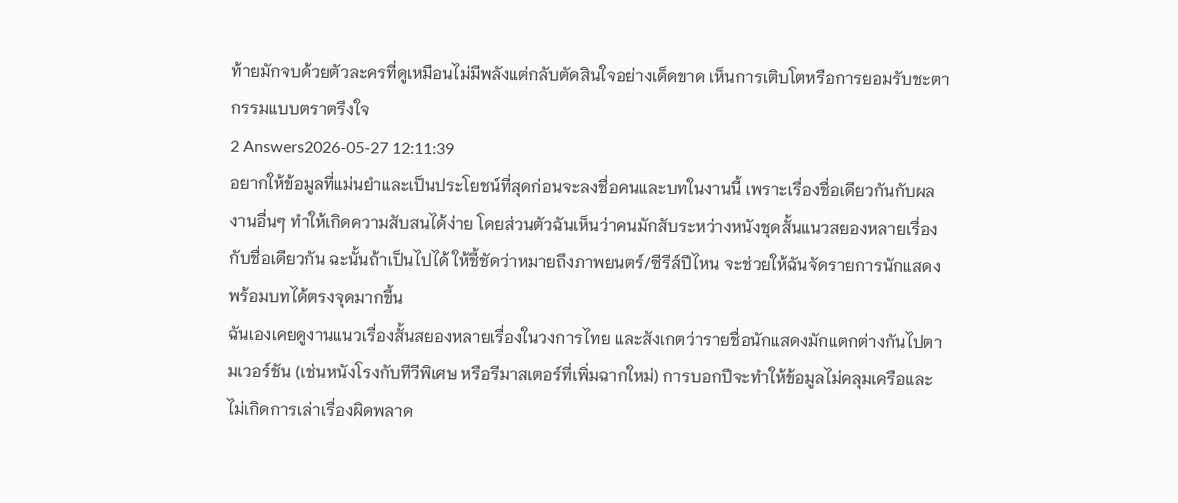ท้ายมักจบด้วยตัวละครที่ดูเหมือนไม่มีพลังแต่กลับตัดสินใจอย่างเด็ดขาด เห็นการเติบโตหรือการยอมรับชะตากรรมแบบตราตรึงใจ
2 Answers2026-05-27 12:11:39
อยากให้ข้อมูลที่แม่นยำและเป็นประโยชน์ที่สุดก่อนจะลงชื่อคนและบทในงานนี้ เพราะเรื่องชื่อเดียวกันกับผลงานอื่นๆ ทำให้เกิดความสับสนได้ง่าย โดยส่วนตัวฉันเห็นว่าคนมักสับระหว่างหนังชุดสั้นแนวสยองหลายเรื่องกับชื่อเดียวกัน ฉะนั้นถ้าเป็นไปได้ ให้ชี้ชัดว่าหมายถึงภาพยนตร์/ซีรีส์ปีไหน จะช่วยให้ฉันจัดรายการนักแสดงพร้อมบทได้ตรงจุดมากขึ้น
ฉันเองเคยดูงานแนวเรื่องสั้นสยองหลายเรื่องในวงการไทย และสังเกตว่ารายชื่อนักแสดงมักแตกต่างกันไปตามเวอร์ชัน (เช่นหนังโรงกับทีวีพิเศษ หรือรีมาสเตอร์ที่เพิ่มฉากใหม่) การบอกปีจะทำให้ข้อมูลไม่คลุมเครือและไม่เกิดการเล่าเรื่องผิดพลาด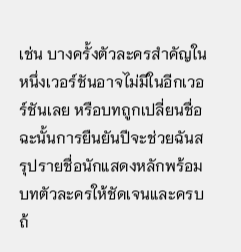เช่น บางครั้งตัวละครสำคัญในหนึ่งเวอร์ชันอาจไม่มีในอีกเวอร์ชันเลย หรือบทถูกเปลี่ยนชื่อ ฉะนั้นการยืนยันปีจะช่วยฉันสรุปรายชื่อนักแสดงหลักพร้อมบทตัวละครให้ชัดเจนและครบถ้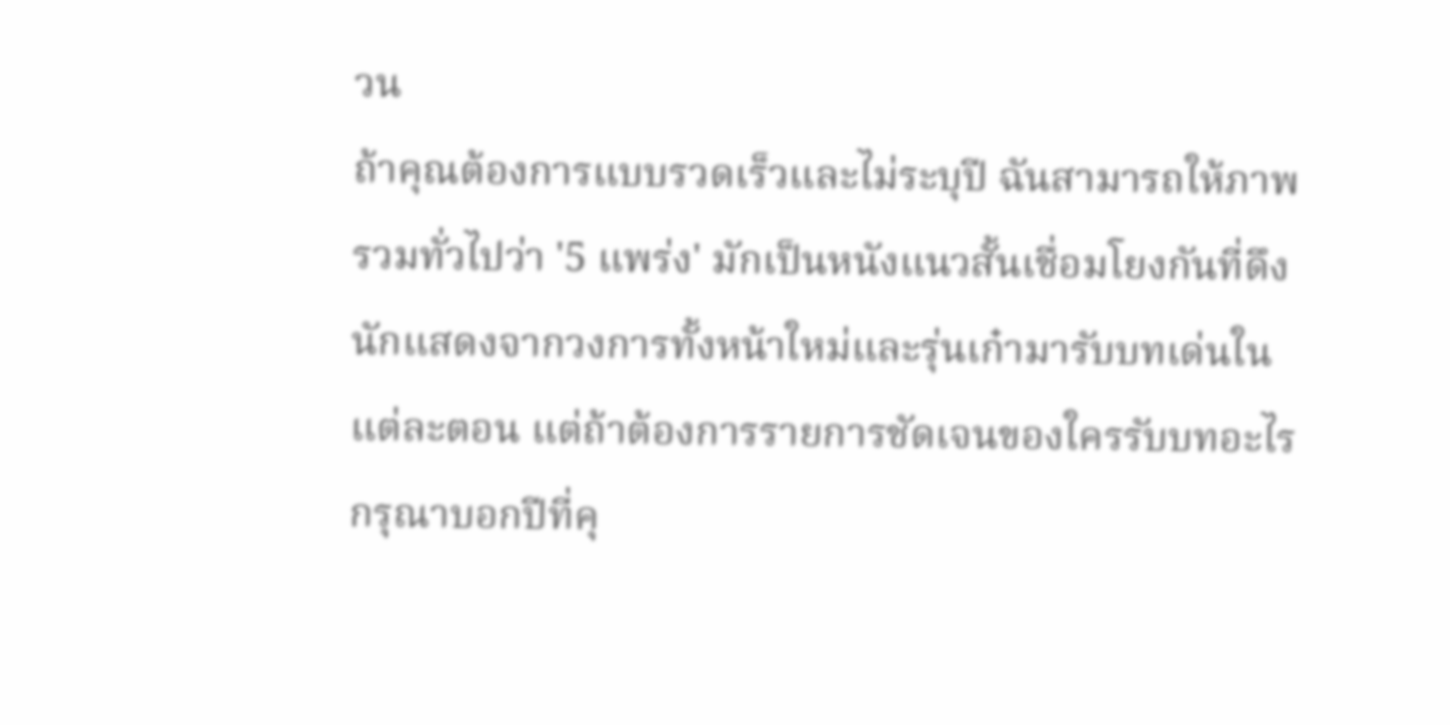วน
ถ้าคุณต้องการแบบรวดเร็วและไม่ระบุปี ฉันสามารถให้ภาพรวมทั่วไปว่า '5 แพร่ง' มักเป็นหนังแนวสั้นเชื่อมโยงกันที่ดึงนักแสดงจากวงการทั้งหน้าใหม่และรุ่นเก๋ามารับบทเด่นในแต่ละตอน แต่ถ้าต้องการรายการชัดเจนของใครรับบทอะไร กรุณาบอกปีที่คุ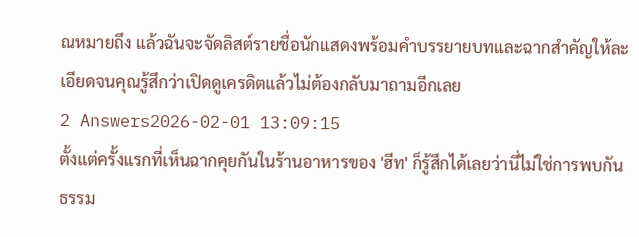ณหมายถึง แล้วฉันจะจัดลิสต์รายชื่อนักแสดงพร้อมคำบรรยายบทและฉากสำคัญให้ละเอียดจนคุณรู้สึกว่าเปิดดูเครดิตแล้วไม่ต้องกลับมาถามอีกเลย
2 Answers2026-02-01 13:09:15
ตั้งแต่ครั้งแรกที่เห็นฉากคุยกันในร้านอาหารของ 'ฮีท' ก็รู้สึกได้เลยว่านี่ไม่ใช่การพบกันธรรม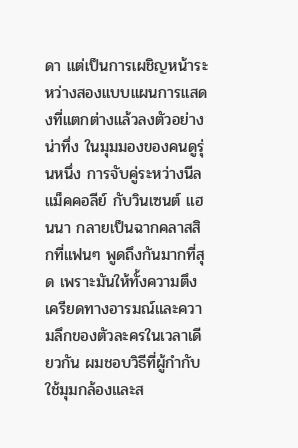ดา แต่เป็นการเผชิญหน้าระหว่างสองแบบแผนการแสดงที่แตกต่างแล้วลงตัวอย่างน่าทึ่ง ในมุมมองของคนดูรุ่นหนึ่ง การจับคู่ระหว่างนีล แม็คคอลีย์ กับวินเซนต์ แฮนนา กลายเป็นฉากคลาสสิกที่แฟนๆ พูดถึงกันมากที่สุด เพราะมันให้ทั้งความตึงเครียดทางอารมณ์และความลึกของตัวละครในเวลาเดียวกัน ผมชอบวิธีที่ผู้กำกับใช้มุมกล้องและส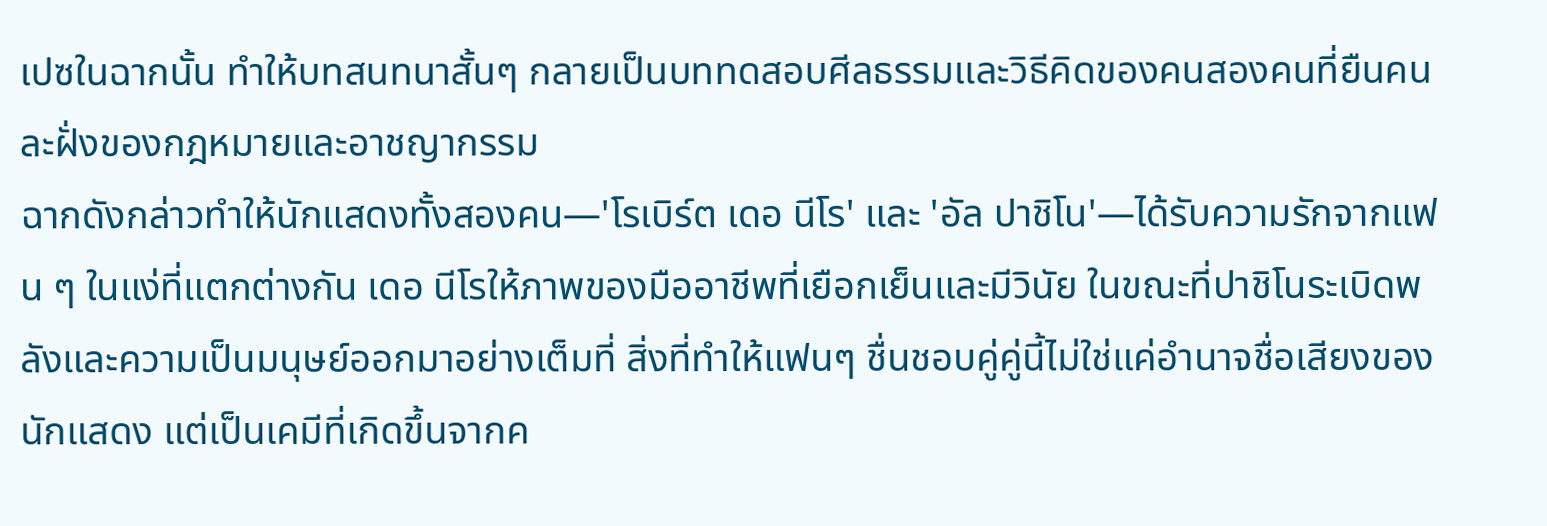เปซในฉากนั้น ทำให้บทสนทนาสั้นๆ กลายเป็นบททดสอบศีลธรรมและวิธีคิดของคนสองคนที่ยืนคนละฝั่งของกฎหมายและอาชญากรรม
ฉากดังกล่าวทำให้นักแสดงทั้งสองคน—'โรเบิร์ต เดอ นีโร' และ 'อัล ปาชิโน'—ได้รับความรักจากแฟน ๆ ในแง่ที่แตกต่างกัน เดอ นีโรให้ภาพของมืออาชีพที่เยือกเย็นและมีวินัย ในขณะที่ปาชิโนระเบิดพลังและความเป็นมนุษย์ออกมาอย่างเต็มที่ สิ่งที่ทำให้แฟนๆ ชื่นชอบคู่คู่นี้ไม่ใช่แค่อำนาจชื่อเสียงของนักแสดง แต่เป็นเคมีที่เกิดขึ้นจากค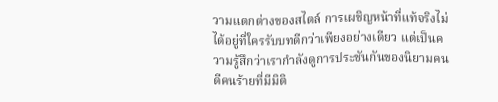วามแตกต่างของสไตล์ การเผชิญหน้าที่แท้จริงไม่ได้อยู่ที่ใครรับบทดีกว่าเพียงอย่างเดียว แต่เป็นความรู้สึกว่าเรากำลังดูการประชันกันของนิยามคนดีคนร้ายที่มีมิติ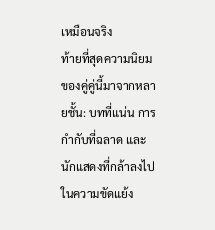เหมือนจริง
ท้ายที่สุดความนิยมของคู่คู่นี้มาจากหลายชั้น: บทที่แน่น การกำกับที่ฉลาด และนักแสดงที่กล้าลงไปในความขัดแย้ง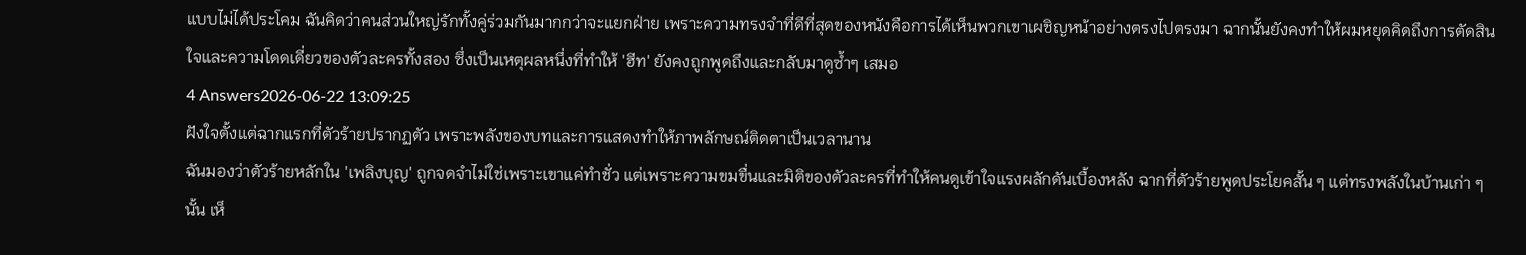แบบไม่ได้ประโคม ฉันคิดว่าคนส่วนใหญ่รักทั้งคู่ร่วมกันมากกว่าจะแยกฝ่าย เพราะความทรงจำที่ดีที่สุดของหนังคือการได้เห็นพวกเขาเผชิญหน้าอย่างตรงไปตรงมา ฉากนั้นยังคงทำให้ผมหยุดคิดถึงการตัดสินใจและความโดดเดี่ยวของตัวละครทั้งสอง ซึ่งเป็นเหตุผลหนึ่งที่ทำให้ 'ฮีท' ยังคงถูกพูดถึงและกลับมาดูซ้ำๆ เสมอ
4 Answers2026-06-22 13:09:25
ฝังใจตั้งแต่ฉากแรกที่ตัวร้ายปรากฏตัว เพราะพลังของบทและการแสดงทำให้ภาพลักษณ์ติดตาเป็นเวลานาน
ฉันมองว่าตัวร้ายหลักใน 'เพลิงบุญ' ถูกจดจำไม่ใช่เพราะเขาแค่ทำชั่ว แต่เพราะความขมขื่นและมิติของตัวละครที่ทำให้คนดูเข้าใจแรงผลักดันเบื้องหลัง ฉากที่ตัวร้ายพูดประโยคสั้น ๆ แต่ทรงพลังในบ้านเก่า ๆ นั้น เห็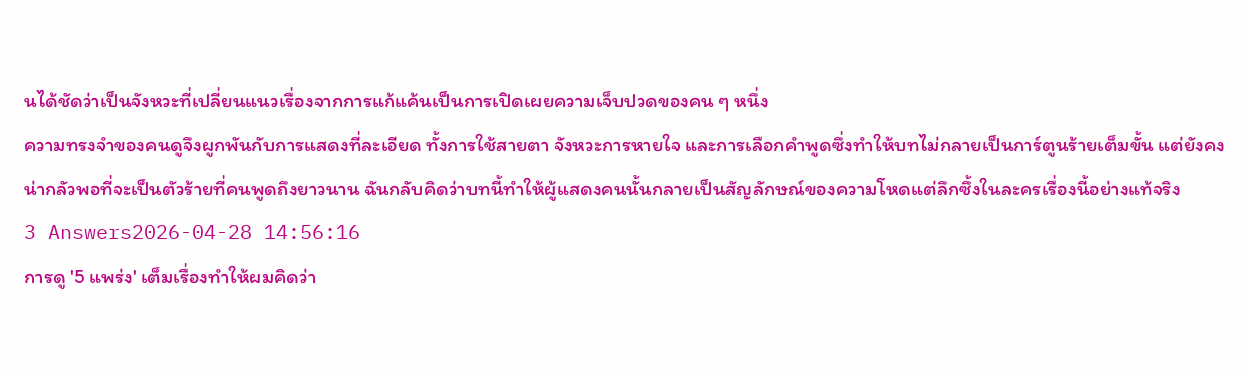นได้ชัดว่าเป็นจังหวะที่เปลี่ยนแนวเรื่องจากการแก้แค้นเป็นการเปิดเผยความเจ็บปวดของคน ๆ หนึ่ง
ความทรงจำของคนดูจึงผูกพันกับการแสดงที่ละเอียด ทั้งการใช้สายตา จังหวะการหายใจ และการเลือกคำพูดซึ่งทำให้บทไม่กลายเป็นการ์ตูนร้ายเต็มขั้น แต่ยังคงน่ากลัวพอที่จะเป็นตัวร้ายที่คนพูดถึงยาวนาน ฉันกลับคิดว่าบทนี้ทำให้ผู้แสดงคนนั้นกลายเป็นสัญลักษณ์ของความโหดแต่ลึกซึ้งในละครเรื่องนี้อย่างแท้จริง
3 Answers2026-04-28 14:56:16
การดู '5 แพร่ง' เต็มเรื่องทำให้ผมคิดว่า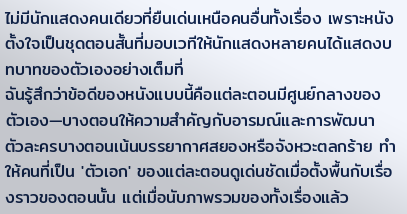ไม่มีนักแสดงคนเดียวที่ยืนเด่นเหนือคนอื่นทั้งเรื่อง เพราะหนังตั้งใจเป็นชุดตอนสั้นที่มอบเวทีให้นักแสดงหลายคนได้แสดงบทบาทของตัวเองอย่างเต็มที่
ฉันรู้สึกว่าข้อดีของหนังแบบนี้คือแต่ละตอนมีศูนย์กลางของตัวเอง—บางตอนให้ความสำคัญกับอารมณ์และการพัฒนา ตัวละครบางตอนเน้นบรรยากาศสยองหรือจังหวะตลกร้าย ทำให้คนที่เป็น 'ตัวเอก' ของแต่ละตอนดูเด่นชัดเมื่อตั้งพื้นกับเรื่องราวของตอนนั้น แต่เมื่อนับภาพรวมของทั้งเรื่องแล้ว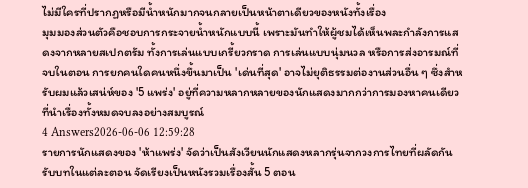ไม่มีใครที่ปรากฏหรือมีน้ำหนักมากจนกลายเป็นหน้าตาเดียวของหนังทั้งเรื่อง
มุมมองส่วนตัวคือชอบการกระจายน้ำหนักแบบนี้ เพราะมันทำให้ผู้ชมได้เห็นพละกำลังการแสดงจากหลายสเปกตรัม ทั้งการเล่นแบบเกรี้ยวกราด การเล่นแบบนุ่มนวล หรือการส่งอารมณ์ที่จบในตอน การยกคนใดคนหนึ่งขึ้นมาเป็น 'เด่นที่สุด' อาจไม่ยุติธรรมต่องานส่วนอื่น ๆ ซึ่งสำหรับผมแล้วเสน่ห์ของ '5 แพร่ง' อยู่ที่ความหลากหลายของนักแสดงมากกว่าการมองหาคนเดียวที่นำเรื่องทั้งหมดจบลงอย่างสมบูรณ์
4 Answers2026-06-06 12:59:28
รายการนักแสดงของ 'ห้าแพร่ง' จัดว่าเป็นสังเวียนนักแสดงหลากรุ่นจากวงการไทยที่ผลัดกันรับบทในแต่ละตอน จัดเรียงเป็นหนังรวมเรื่องสั้น 5 ตอน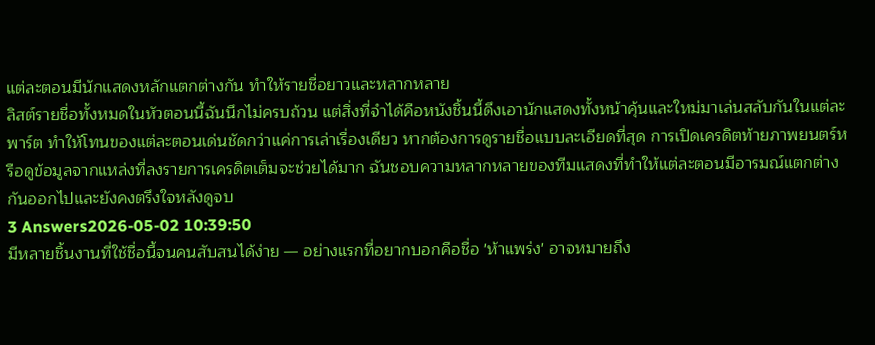แต่ละตอนมีนักแสดงหลักแตกต่างกัน ทำให้รายชื่อยาวและหลากหลาย
ลิสต์รายชื่อทั้งหมดในหัวตอนนี้ฉันนึกไม่ครบถ้วน แต่สิ่งที่จำได้คือหนังชิ้นนี้ดึงเอานักแสดงทั้งหน้าคุ้นและใหม่มาเล่นสลับกันในแต่ละพาร์ต ทำให้โทนของแต่ละตอนเด่นชัดกว่าแค่การเล่าเรื่องเดียว หากต้องการดูรายชื่อแบบละเอียดที่สุด การเปิดเครดิตท้ายภาพยนตร์หรือดูข้อมูลจากแหล่งที่ลงรายการเครดิตเต็มจะช่วยได้มาก ฉันชอบความหลากหลายของทีมแสดงที่ทำให้แต่ละตอนมีอารมณ์แตกต่างกันออกไปและยังคงตรึงใจหลังดูจบ
3 Answers2026-05-02 10:39:50
มีหลายชิ้นงานที่ใช้ชื่อนี้จนคนสับสนได้ง่าย — อย่างแรกที่อยากบอกคือชื่อ 'ห้าแพร่ง' อาจหมายถึง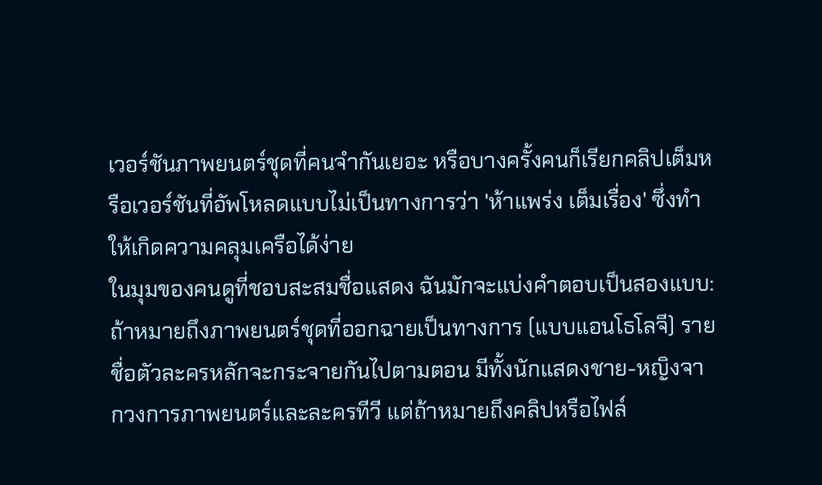เวอร์ชันภาพยนตร์ชุดที่คนจำกันเยอะ หรือบางครั้งคนก็เรียกคลิปเต็มหรือเวอร์ชันที่อัพโหลดแบบไม่เป็นทางการว่า 'ห้าแพร่ง เต็มเรื่อง' ซึ่งทำให้เกิดความคลุมเครือได้ง่าย
ในมุมของคนดูที่ชอบสะสมชื่อแสดง ฉันมักจะแบ่งคำตอบเป็นสองแบบ: ถ้าหมายถึงภาพยนตร์ชุดที่ออกฉายเป็นทางการ (แบบแอนโธโลจี) รายชื่อตัวละครหลักจะกระจายกันไปตามตอน มีทั้งนักแสดงชาย-หญิงจากวงการภาพยนตร์และละครทีวี แต่ถ้าหมายถึงคลิปหรือไฟล์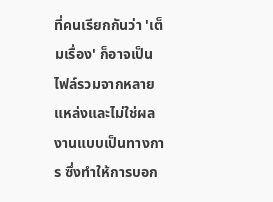ที่คนเรียกกันว่า 'เต็มเรื่อง' ก็อาจเป็นไฟล์รวมจากหลายแหล่งและไม่ใช่ผลงานแบบเป็นทางการ ซึ่งทำให้การบอก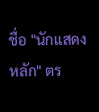ชื่อ "นักแสดงหลัก" ตร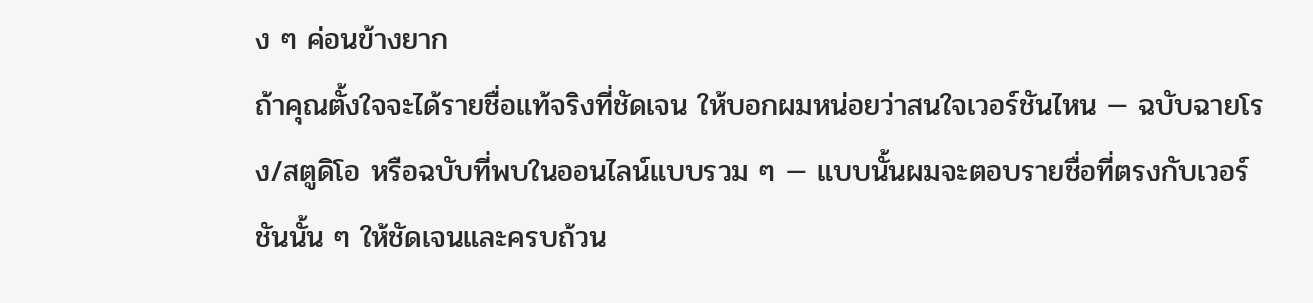ง ๆ ค่อนข้างยาก
ถ้าคุณตั้งใจจะได้รายชื่อแท้จริงที่ชัดเจน ให้บอกผมหน่อยว่าสนใจเวอร์ชันไหน — ฉบับฉายโรง/สตูดิโอ หรือฉบับที่พบในออนไลน์แบบรวม ๆ — แบบนั้นผมจะตอบรายชื่อที่ตรงกับเวอร์ชันนั้น ๆ ให้ชัดเจนและครบถ้วน